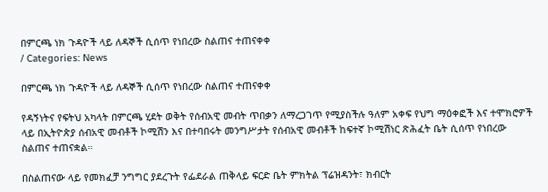በምርጫ ነክ ጉዳዮች ላይ ለዳኞች ሲሰጥ የነበረው ስልጠና ተጠናቀቀ
/ Categories: News

በምርጫ ነክ ጉዳዮች ላይ ለዳኞች ሲሰጥ የነበረው ስልጠና ተጠናቀቀ

የዳኝነትና የፍትህ አካላት በምርጫ ሂደት ወቅት የሰብአዊ መብት ጥበቃን ለማረጋገጥ የሚያስችሉ ዓለም አቀፍ የህግ ማዕቀፎች እና ተሞክሮዎች ላይ በኢትዮጵያ ሰብአዊ መብቶች ኮሚሽን እና በተባበሩት መንግሥታት የሰብአዊ መብቶች ከፍተኛ ኮሚሽነር ጽሕፈት ቤት ሲሰጥ የነበረው ስልጠና ተጠናቋል።

በስልጠናው ላይ የመክፈቻ ንግግር ያደረጉት የፌደራል ጠቅላይ ፍርድ ቤት ምክትል ፕሬዝዳንት፣ ክብርት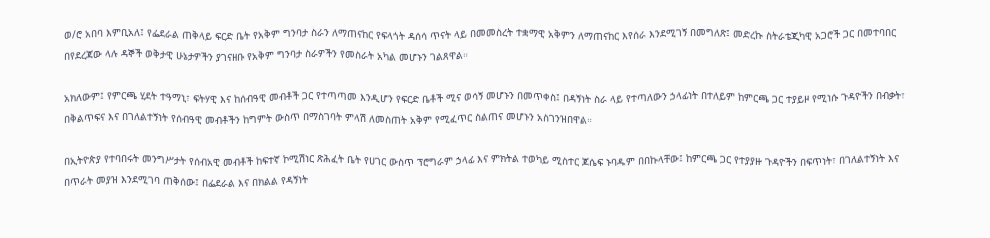ወ/ሮ አበባ እምቢአለ፤ የፌደራል ጠቅላይ ፍርድ ቤት የአቅም ግንባታ ስራን ለማጠናከር የፍላጎት ዳሰሳ ጥናት ላይ በመመስረት ተቋማዊ አቅምን ለማጠናከር እየሰራ እንደሚገኝ በመግለጽ፤ መድረኩ ስትራቴጂካዊ አጋሮች ጋር በመተባበር በየደረጃው ላሉ ዳኞች ወቅታዊ ሁኔታዎችን ያገናዘቡ የአቅም ግንባታ ስራዎችን የመስራት አካል መሆኑን ገልጸዋል።

አክለውም፤ የምርጫ ሂደት ተዓማኒ፣ ፍትሃዊ እና ከሰብዓዊ መብቶች ጋር የተጣጣመ እንዲሆን የፍርድ ቤቶች ሚና ወሳኝ መሆኑን በመጥቀስ፤ በዳኝነት ስራ ላይ የተጣለውን ኃላፊነት በተለይም ከምርጫ ጋር ተያይዞ የሚነሱ ጉዳዮችን በብቃት፣ በቅልጥፍና እና በገለልተኝነት የሰብዓዊ መብቶችን ከግምት ውስጥ በማስገባት ምላሽ ለመስጠት አቅም የሚፈጥር ስልጠና መሆኑን አስገንዝበዋል።

በኢትዮጵያ የተባበሩት መንግሥታት የሰብአዊ መብቶች ከፍተኛ ኮሚሽነር ጽሕፈት ቤት የሀገር ውስጥ ፕሮግራም ኃላፊ እና ምክትል ተወካይ ሚስተር ጆሴፍ ኑባዱም በበኩላቸው፤ ከምርጫ ጋር የተያያዙ ጉዳዮችን በፍጥነት፣ በገለልተኝነት እና በጥራት መያዝ እንደሚገባ ጠቅሰው፤ በፌደራል እና በክልል የዳኝነት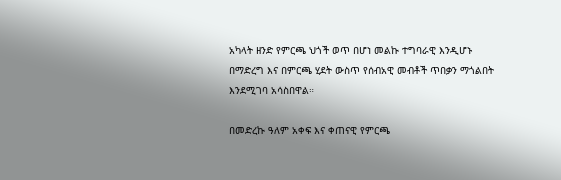አካላት ዘንድ የምርጫ ህጎች ወጥ በሆነ መልኩ ተግባራዊ እንዲሆኑ በማድረግ እና በምርጫ ሂደት ውስጥ የሰብአዊ መብቶች ጥበቃን ማጎልበት እንደሚገባ አሳስበዋል።

በመድረኩ ዓለም አቀፍ እና ቀጠናዊ የምርጫ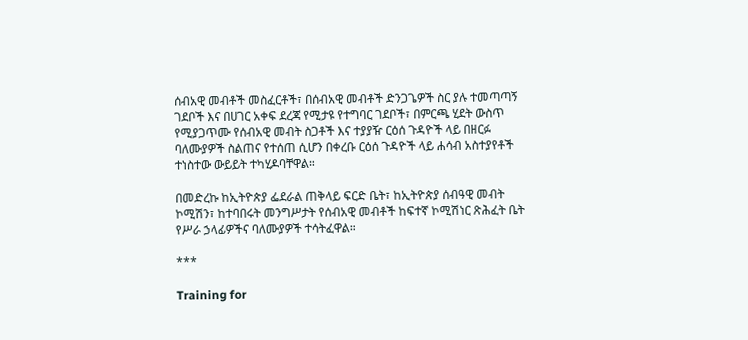ሰብአዊ መብቶች መስፈርቶች፣ በሰብአዊ መብቶች ድንጋጌዎች ስር ያሉ ተመጣጣኝ ገደቦች እና በሀገር አቀፍ ደረጃ የሚታዩ የተግባር ገደቦች፣ በምርጫ ሂደት ውስጥ የሚያጋጥሙ የሰብአዊ መብት ስጋቶች እና ተያያዥ ርዕሰ ጉዳዮች ላይ በዘርፉ ባለሙያዎች ስልጠና የተሰጠ ሲሆን በቀረቡ ርዕሰ ጉዳዮች ላይ ሐሳብ አስተያየቶች ተነስተው ውይይት ተካሂዶባቸዋል።

በመድረኩ ከኢትዮጵያ ፌደራል ጠቅላይ ፍርድ ቤት፣ ከኢትዮጵያ ሰብዓዊ መብት ኮሚሽን፣ ከተባበሩት መንግሥታት የሰብአዊ መብቶች ከፍተኛ ኮሚሽነር ጽሕፈት ቤት የሥራ ኃላፊዎችና ባለሙያዎች ተሳትፈዋል።

***

Training for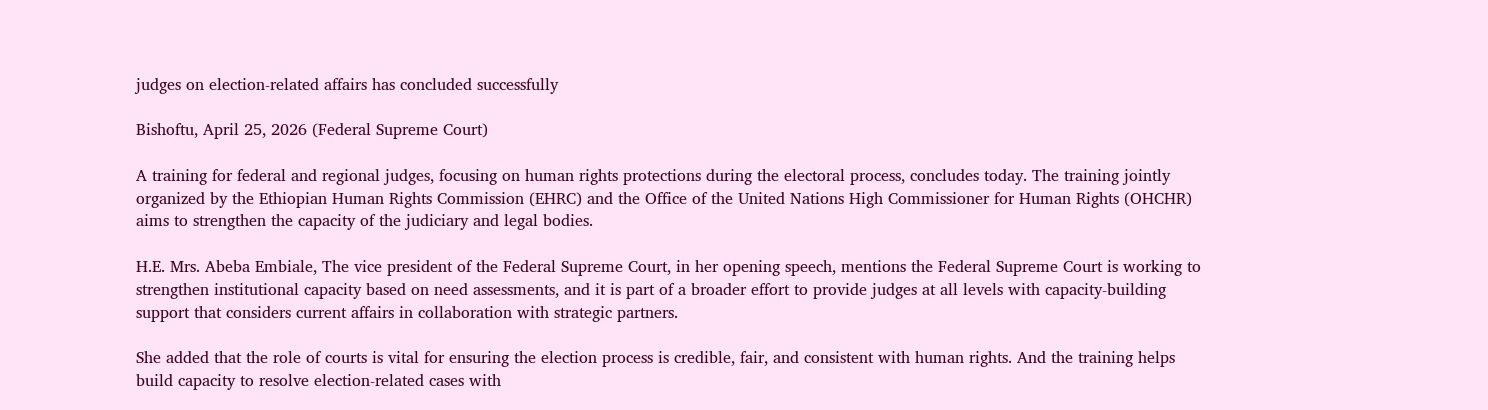judges on election-related affairs has concluded successfully

Bishoftu, April 25, 2026 (Federal Supreme Court)

A training for federal and regional judges, focusing on human rights protections during the electoral process, concludes today. The training jointly organized by the Ethiopian Human Rights Commission (EHRC) and the Office of the United Nations High Commissioner for Human Rights (OHCHR) aims to strengthen the capacity of the judiciary and legal bodies.

H.E. Mrs. Abeba Embiale, The vice president of the Federal Supreme Court, in her opening speech, mentions the Federal Supreme Court is working to strengthen institutional capacity based on need assessments, and it is part of a broader effort to provide judges at all levels with capacity-building support that considers current affairs in collaboration with strategic partners.

She added that the role of courts is vital for ensuring the election process is credible, fair, and consistent with human rights. And the training helps build capacity to resolve election-related cases with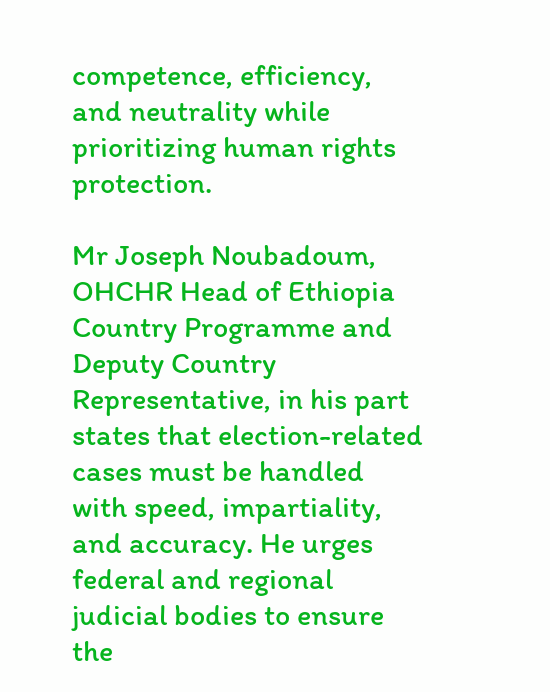competence, efficiency, and neutrality while prioritizing human rights protection.

Mr Joseph Noubadoum, OHCHR Head of Ethiopia Country Programme and Deputy Country Representative, in his part states that election-related cases must be handled with speed, impartiality, and accuracy. He urges federal and regional judicial bodies to ensure the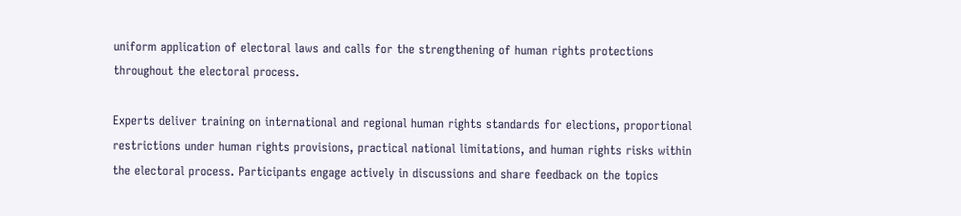uniform application of electoral laws and calls for the strengthening of human rights protections throughout the electoral process.

Experts deliver training on international and regional human rights standards for elections, proportional restrictions under human rights provisions, practical national limitations, and human rights risks within the electoral process. Participants engage actively in discussions and share feedback on the topics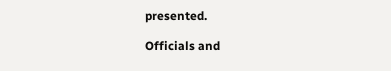presented.

Officials and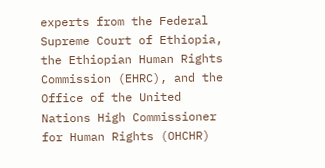experts from the Federal Supreme Court of Ethiopia, the Ethiopian Human Rights Commission (EHRC), and the Office of the United Nations High Commissioner for Human Rights (OHCHR)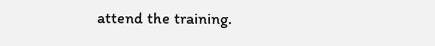attend the training.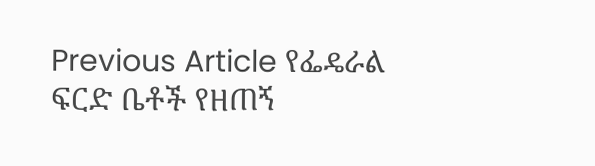Previous Article የፌዴራል ፍርድ ቤቶች የዘጠኝ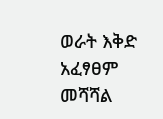ወራት እቅድ አፈፃፀም መሻሻል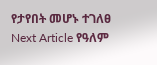የታየበት መሆኑ ተገለፀ
Next Article የዓለም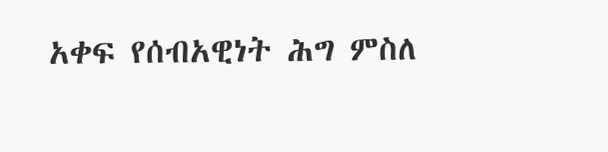አቀፍ የሰብአዊነት ሕግ ምስለ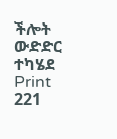ችሎት ውድድር ተካሄደ
Print
221